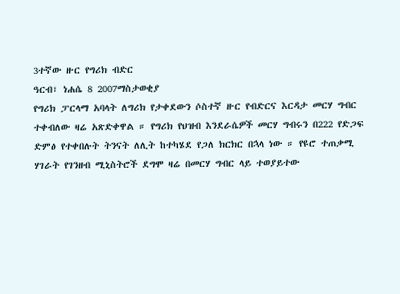3ተኛው ዙር የግሪክ ብድር
ዓርብ፣ ነሐሴ 8 2007ማስታወቂያ
የግሪክ ፓርላማ አባላት ለግሪክ የታቀደውን ሶስተኛ ዙር የብድርና እርዳታ መርሃ ግብር ተቀብለው ዛሬ አጽድቀዋል ። የግሪክ የህዝብ እንደራሴዎች መርሃ ግብሩን በ222 የድጋፍ ድምፅ የተቀበሉት ትንናት ለሊት ከተካሄደ የጋለ ክርክር በኋላ ነው ። የዩሮ ተጠቃሚ ሃገራት የገንዘብ ሚኒስትሮች ደግሞ ዛሬ በመርሃ ግብር ላይ ተወያይተው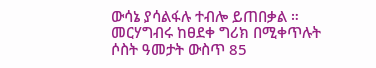ውሳኔ ያሳልፋሉ ተብሎ ይጠበቃል ። መርሃግብሩ ከፀደቀ ግሪክ በሚቀጥሉት ሶስት ዓመታት ውስጥ 85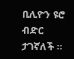ቢሊዮን ዩሮ ብድር ታገኛለች ።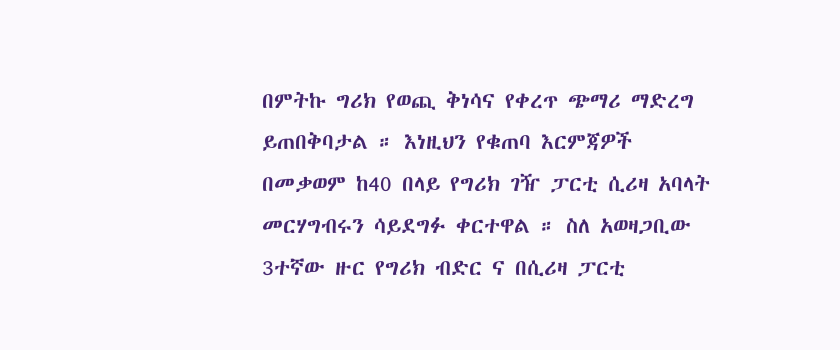በምትኩ ግሪክ የወጪ ቅነሳና የቀረጥ ጭማሪ ማድረግ ይጠበቅባታል ። እነዚህን የቁጠባ እርምጃዎች በመቃወም ከ40 በላይ የግሪክ ገዥ ፓርቲ ሲሪዛ አባላት መርሃግብሩን ሳይደግፉ ቀርተዋል ። ስለ አወዛጋቢው 3ተኛው ዙር የግሪክ ብድር ና በሲሪዛ ፓርቲ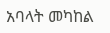አባላት መካከል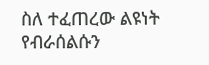ስለ ተፈጠረው ልዩነት የብራሰልሱን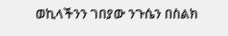ወኪላችንን ገበያው ንጉሴን በስልክ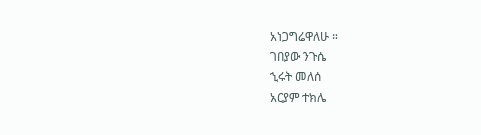አነጋግሬዋለሁ ።
ገበያው ንጉሴ
ኂሩት መለሰ
አርያም ተክሌ